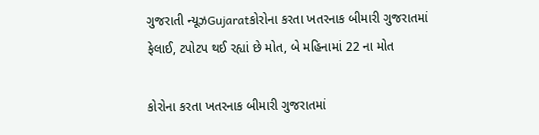ગુજરાતી ન્યૂઝGujaratકોરોના કરતા ખતરનાક બીમારી ગુજરાતમાં ફેલાઈ, ટપોટપ થઈ રહ્યાં છે મોત, બે મહિનામાં 22 ના મોત

કોરોના કરતા ખતરનાક બીમારી ગુજરાતમાં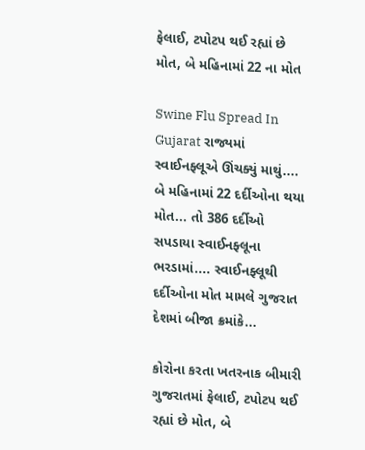ફેલાઈ, ટપોટપ થઈ રહ્યાં છે મોત, બે મહિનામાં 22 ના મોત

Swine Flu Spread In Gujarat રાજ્યમાં સ્વાઈનફ્લૂએ ઊંચક્યું માથું.... બે મહિનામાં 22 દર્દીઓના થયા મોત... તો 386 દર્દીઓ સપડાયા સ્વાઈનફ્લૂના ભરડામાં.... સ્વાઈનફ્લૂથી દર્દીઓના મોત મામલે ગુજરાત દેશમાં બીજા ક્રમાંકે...

કોરોના કરતા ખતરનાક બીમારી ગુજરાતમાં ફેલાઈ, ટપોટપ થઈ રહ્યાં છે મોત, બે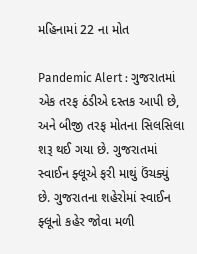મહિનામાં 22 ના મોત

Pandemic Alert : ગુજરાતમાં એક તરફ ઠંડીએ દસ્તક આપી છે, અને બીજી તરફ મોતના સિલસિલા શરૂ થઈ ગયા છે. ગુજરાતમાં સ્વાઈન ફ્લૂએ ફરી માથું ઉંચક્યું છે. ગુજરાતના શહેરોમાં સ્વાઈન ફ્લૂનો કહેર જોવા મળી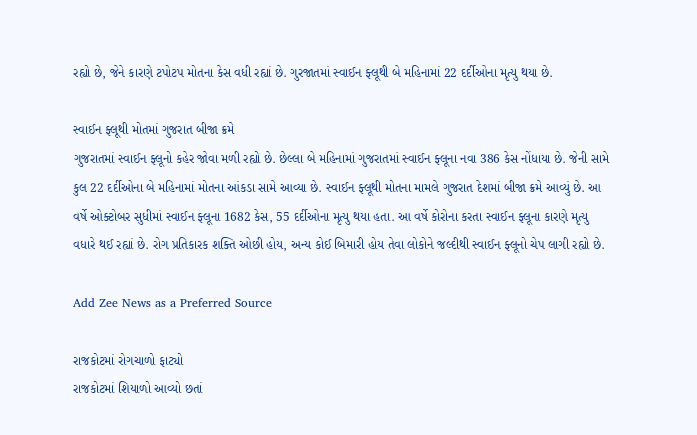રહ્યો છે, જેને કારણે ટપોટપ મોતના કેસ વધી રહ્યાં છે. ગુરજાતમાં સ્વાઈન ફ્લૂથી બે મહિનામાં 22 દર્દીઓના મૃત્યુ થયા છે.

સ્વાઈન ફ્લૂથી મોતમાં ગુજરાત બીજા ક્રમે
ગુજરાતમાં સ્વાઈન ફ્લૂનો કહેર જોવા મળી રહ્યો છે. છેલ્લા બે મહિનામાં ગુજરાતમાં સ્વાઈન ફ્લૂના નવા 386 કેસ નોંધાયા છે. જેની સામે કુલ 22 દર્દીઓના બે મહિનામાં મોતના આંકડા સામે આવ્યા છે. સ્વાઈન ફ્લૂથી મોતના મામલે ગુજરાત દેશમાં બીજા ક્રમે આવ્યું છે. આ વર્ષે ઓક્ટોબર સુધીમાં સ્વાઈન ફ્લૂના 1682 કેસ, 55 દર્દીઓના મૃત્યુ થયા હતા. આ વર્ષે કોરોના કરતા સ્વાઈન ફ્લૂના કારણે મૃત્યુ વધારે થઈ રહ્યાં છે. રોગ પ્રતિકારક શક્તિ ઓછી હોય, અન્ય કોઈ બિમારી હોય તેવા લોકોને જલ્દીથી સ્વાઈન ફ્લૂનો ચેપ લાગી રહ્યો છે.

Add Zee News as a Preferred Source

રાજકોટમાં રોગચાળો ફાટ્યો
રાજકોટમાં શિયાળો આવ્યો છતાં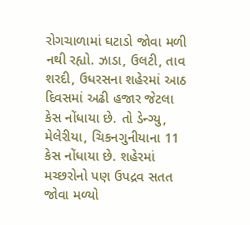રોગચાળામાં ઘટાડો જોવા મળી નથી રહ્યો. ઝાડા, ઉલટી, તાવ શરદી, ઉધરસના શહેરમાં આઠ દિવસમાં અઢી હજાર જેટલા કેસ નોંધાયા છે. તો ડેન્ગ્યુ, મેલેરીયા, ચિકનગુનીયાના 11 કેસ નોંધાયા છે. શહેરમાં મચ્છરોનો પણ ઉપદ્રવ સતત જોવા મળ્યો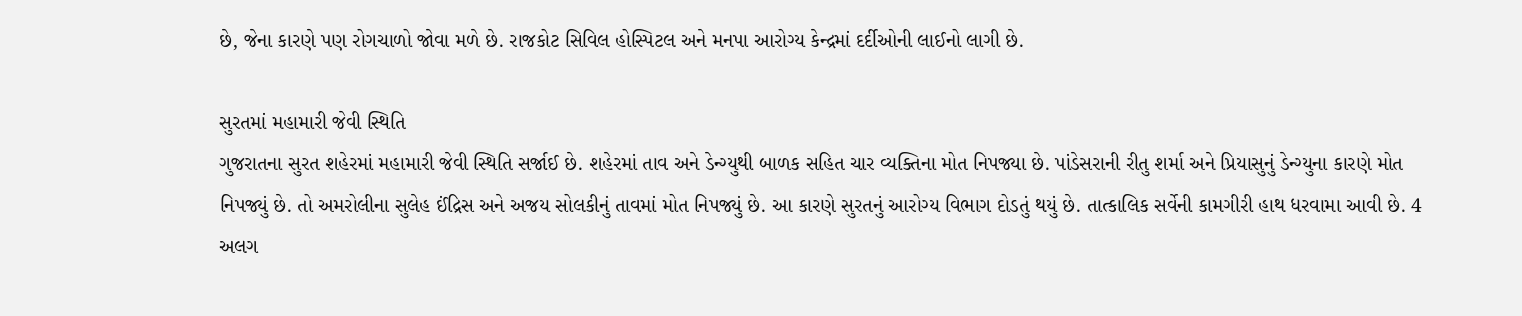છે, જેના કારણે પણ રોગચાળો જોવા મળે છે. રાજકોટ સિવિલ હોસ્પિટલ અને મનપા આરોગ્ય કેન્દ્રમાં દર્દીઓની લાઈનો લાગી છે.

સુરતમાં મહામારી જેવી સ્થિતિ
ગુજરાતના સુરત શહેરમાં મહામારી જેવી સ્થિતિ સર્જાઈ છે. શહેરમાં તાવ અને ડેન્ગ્યુથી બાળક સહિત ચાર વ્યક્તિના મોત નિપજ્યા છે. પાંડેસરાની રીતુ શર્મા અને પ્રિયાસુનું ડેન્ગ્યુના કારણે મોત નિપજ્યું છે. તો અમરોલીના સુલેહ ઈંદ્રિસ અને અજય સોલકીનું તાવમાં મોત નિપજ્યું છે. આ કારણે સુરતનું આરોગ્ય વિભાગ દોડતું થયું છે. તાત્કાલિક સર્વેની કામગીરી હાથ ધરવામા આવી છે. 4 અલગ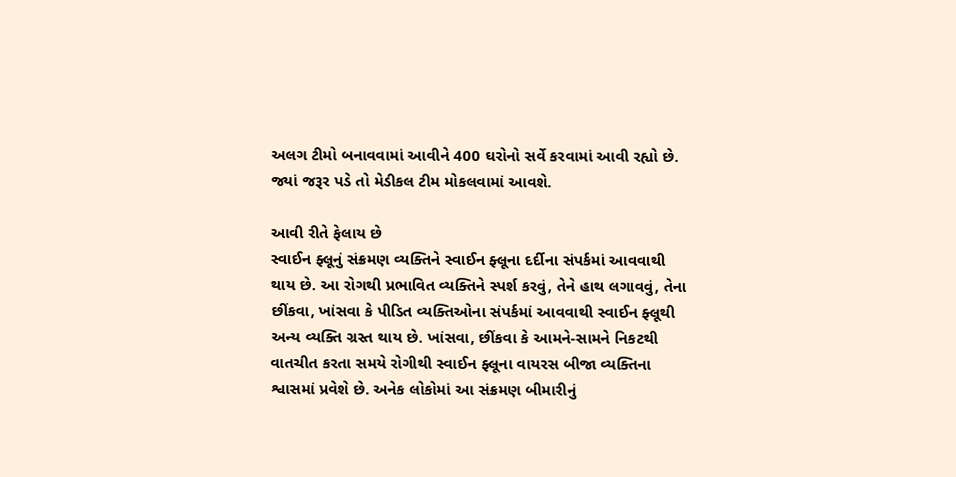અલગ ટીમો બનાવવામાં આવીને 400 ઘરોનો સર્વે કરવામાં આવી રહ્યો છે. જ્યાં જરૂર પડે તો મેડીકલ ટીમ મોકલવામાં આવશે.

આવી રીતે ફેલાય છે
સ્વાઈન ફ્લૂનું સંક્રમણ વ્યક્તિને સ્વાઈન ફ્લૂના દર્દીના સંપર્કમાં આવવાથી થાય છે. આ રોગથી પ્રભાવિત વ્યક્તિને સ્પર્શ કરવું, તેને હાથ લગાવવું, તેના છીંકવા, ખાંસવા કે પીડિત વ્યક્તિઓના સંપર્કમાં આવવાથી સ્વાઈન ફ્લૂથી અન્ય વ્યક્તિ ગ્રસ્ત થાય છે. ખાંસવા, છીંકવા કે આમને-સામને નિકટથી વાતચીત કરતા સમયે રોગીથી સ્વાઈન ફ્લૂના વાયરસ બીજા વ્યક્તિના શ્વાસમાં પ્રવેશે છે. અનેક લોકોમાં આ સંક્રમણ બીમારીનું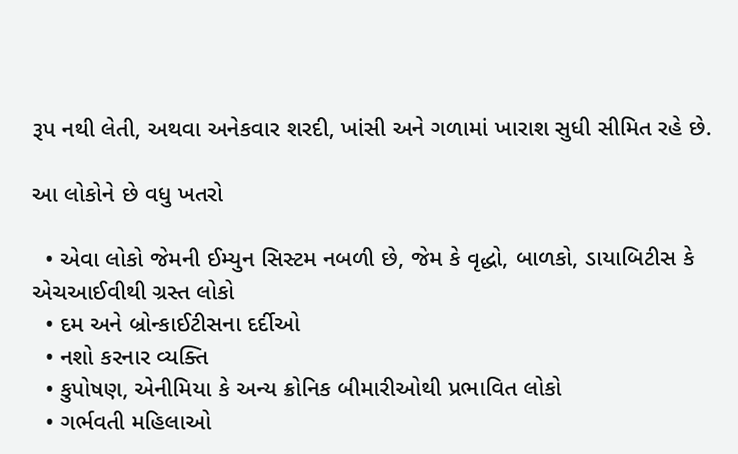રૂપ નથી લેતી, અથવા અનેકવાર શરદી, ખાંસી અને ગળામાં ખારાશ સુધી સીમિત રહે છે.

આ લોકોને છે વધુ ખતરો

  • એવા લોકો જેમની ઈમ્યુન સિસ્ટમ નબળી છે, જેમ કે વૃદ્ધો, બાળકો, ડાયાબિટીસ કે એચઆઈવીથી ગ્રસ્ત લોકો
  • દમ અને બ્રોન્કાઈટીસના દર્દીઓ
  • નશો કરનાર વ્યક્તિ
  • કુપોષણ, એનીમિયા કે અન્ય ક્રોનિક બીમારીઓથી પ્રભાવિત લોકો
  • ગર્ભવતી મહિલાઓ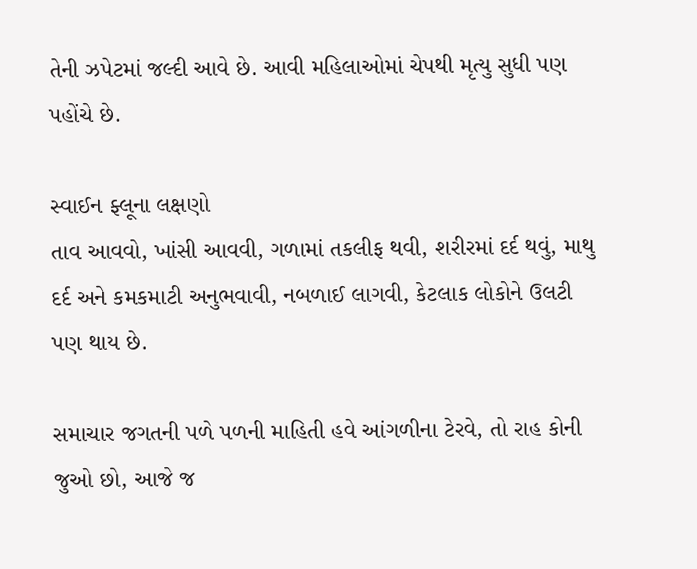તેની ઝપેટમાં જલ્દી આવે છે. આવી મહિલાઓમાં ચેપથી મૃત્યુ સુધી પણ પહોંચે છે.

સ્વાઈન ફ્લૂના લક્ષણો
તાવ આવવો, ખાંસી આવવી, ગળામાં તકલીફ થવી, શરીરમાં દર્દ થવું, માથુ દર્દ અને કમકમાટી અનુભવાવી, નબળાઈ લાગવી, કેટલાક લોકોને ઉલટી પણ થાય છે.

સમાચાર જગતની પળે પળની માહિતી હવે આંગળીના ટેરવે, તો રાહ કોની જુઓ છો, આજે જ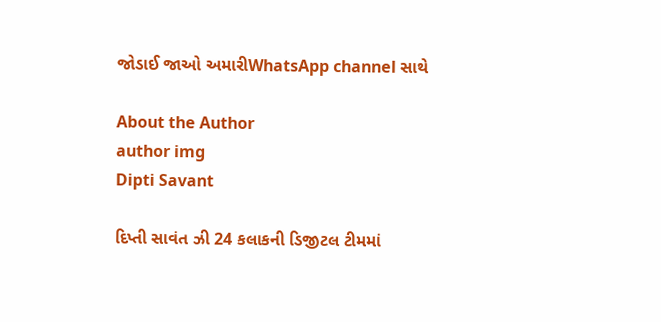જોડાઈ જાઓ અમારીWhatsApp channel સાથે

About the Author
author img
Dipti Savant

દિપ્તી સાવંત ઝી 24 કલાકની ડિજીટલ ટીમમાં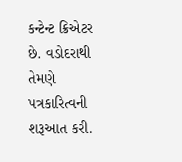કન્ટેન્ટ ક્રિએટર છે. વડોદરાથી તેમણે પત્રકારિત્વની શરૂઆત કરી.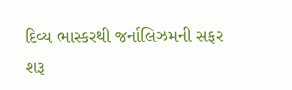દિવ્ય ભાસ્કરથી જર્નાલિઝમની સફર શરૂ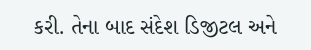કરી. તેના બાદ સંદેશ ડિજીટલ અને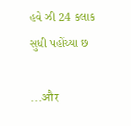હવે ઝી 24 કલાક સુધી પહોંચ્યા છ

...और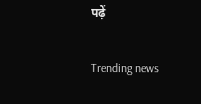पढ़ें

Trending news